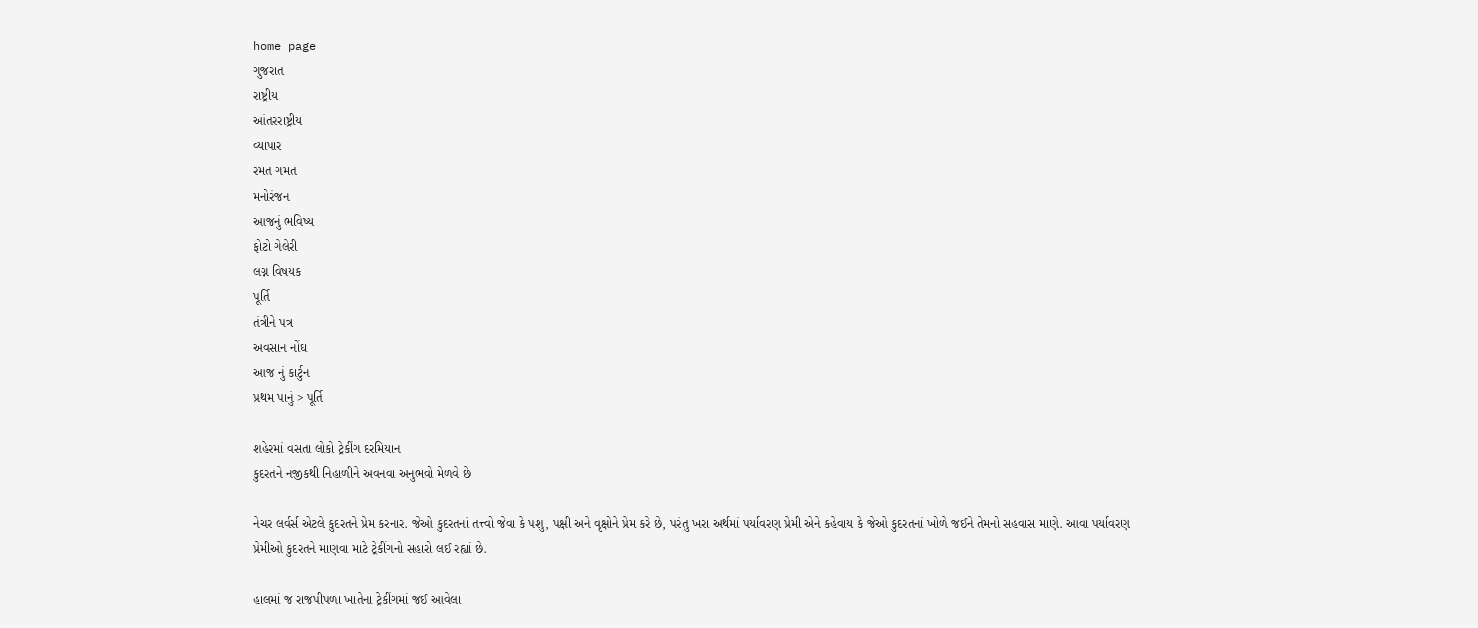home page
ગુજરાત
રાષ્ટ્રીય
આંતરરાષ્ટ્રીય
વ્યાપાર
રમત ગમત
મનોરંજન
આજનું ભવિષ્ય
ફોટો ગેલેરી
લગ્ન વિષયક
પૂર્તિ
તંત્રીને પત્ર
અવસાન નોંઘ
આજ નું કાર્ટુન
પ્રથમ પાનું > પૂર્તિ

શહેરમાં વસતા લોકો ટ્રેકીંગ દરમિયાન
કુદરતને નજીકથી નિહાળીને અવનવા અનુભવો મેળવે છે

નેચર લર્વર્સ એટલે કુદરતને પ્રેમ કરનાર. જેઓ કુદરતનાં તત્ત્વો જેવા કે પશુ, પક્ષી અને વૃક્ષોને પ્રેમ કરે છે, પરંતુ ખરા અર્થમાં પર્યાવરણ પ્રેમી એને કહેવાય કે જેઓ કુદરતનાં ખોળે જઈને તેમનો સહવાસ માણે. આવા પર્યાવરણ પ્રેમીઓ કુદરતને માણવા માટે ટ્રેકીંગનો સહારો લઈ રહ્યાં છે.

હાલમાં જ રાજપીપળા ખાતેના ટ્રેકીંગમાં જઈ આવેલા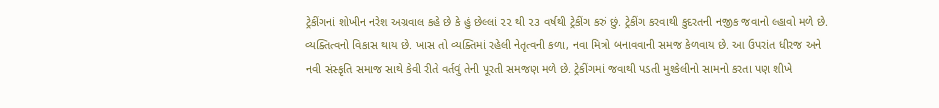ટ્રેકીંગનાં શોખીન નરેશ અગ્રવાલ કહે છે કે હું છેલ્લાં ૨૨ થી ૨૩ વર્ષથી ટ્રેકીંગ કરું છું. ટ્રેકીંગ કરવાથી કુદરતની નજીક જવાનો લ્હાવો મળે છે. વ્યક્તિત્વનો વિકાસ થાય છે. ખાસ તો વ્યક્તિમાં રહેલી નેતૃત્વની કળા, નવા મિત્રો બનાવવાની સમજ કેળવાય છે. આ ઉપરાંત ધીરજ અને નવી સંસ્કૃતિ સમાજ સાથે કેવી રીતે વર્તવું તેની પૂરતી સમજણ મળે છે. ટ્રેકીંગમાં જવાથી પડતી મુશ્કેલીનો સામનો કરતા પણ શીખે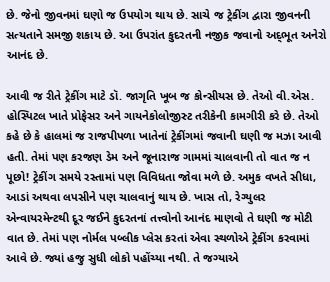છે. જેનો જીવનમાં ઘણો જ ઉપયોગ થાય છે. સાચે જ ટ્રેકીંગ દ્વારા જીવનની સત્યતાને સમજી શકાય છે. આ ઉપરાંત કુદરતની નજીક જવાનો અદ્‌ભૂત અનેરો આનંદ છે.

આવી જ રીતે ટ્રેકીંગ માટે ડૉ. જાગૃતિ ખૂબ જ કોન્સીયસ છે. તેઓ વી.એસ. હોસ્પિટલ ખાતે પ્રોફેસર અને ગાયનેકોલોજીસ્ટ તરીકેની કામગીરી કરે છે. તેઓ કહે છે કે હાલમાં જ રાજપીપળા ખાતેનાં ટ્રેકીંગમાં જવાની ઘણી જ મઝા આવી હતી. તેમાં પણ કરજણ ડેમ અને જૂનારાજ ગામમાં ચાલવાની તો વાત જ ન પૂછો! ટ્રેકીંગ સમયે રસ્તામાં પણ વિવિધતા જોવા મળે છે. અમુક વખતે સીધા, આડાં અથવા લપસીને પણ ચાલવાનું થાય છે. ખાસ તો, રેગ્યુલર એન્વાયરમેન્ટથી દૂર જઈને કુદરતનાં તત્ત્વોનો આનંદ માણવો તે ઘણી જ મોટી વાત છે. તેમાં પણ નોર્મલ પબ્લીક પ્લેસ કરતાં એવા સ્થળોએ ટ્રેકીંગ કરવામાં આવે છે. જ્યાં હજુ સુધી લોકો પહોંચ્યા નથી. તે જગ્યાએ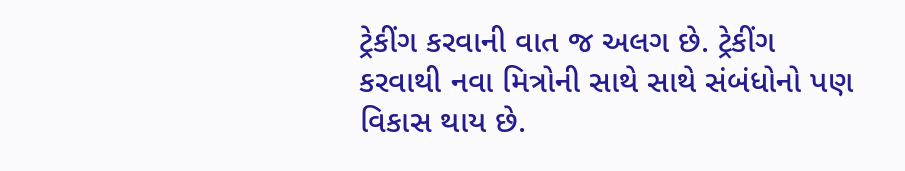ટ્રેકીંગ કરવાની વાત જ અલગ છે. ટ્રેકીંગ કરવાથી નવા મિત્રોની સાથે સાથે સંબંધોનો પણ વિકાસ થાય છે.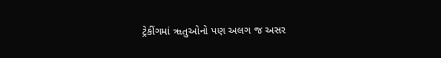ટ્રેકીંગમાં ૠતુઓનો પણ અલગ જ અસર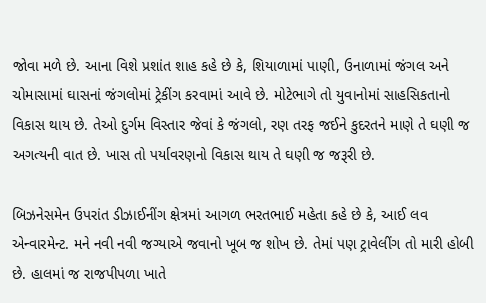જોવા મળે છે. આના વિશે પ્રશાંત શાહ કહે છે કે, શિયાળામાં પાણી, ઉનાળામાં જંગલ અને ચોમાસામાં ઘાસનાં જંગલોમાં ટ્રેકીંગ કરવામાં આવે છે. મોટેભાગે તો યુવાનોમાં સાહસિકતાનો વિકાસ થાય છે. તેઓ દુર્ગમ વિસ્તાર જેવાં કે જંગલો, રણ તરફ જઈને કુદરતને માણે તે ઘણી જ અગત્યની વાત છે. ખાસ તો પર્યાવરણનો વિકાસ થાય તે ઘણી જ જરૂરી છે.

બિઝનેસમેન ઉપરાંત ડીઝાઈનીંગ ક્ષેત્રમાં આગળ ભરતભાઈ મહેતા કહે છે કે, આઈ લવ એન્વારમેન્ટ. મને નવી નવી જગ્યાએ જવાનો ખૂબ જ શોખ છે. તેમાં પણ ટ્રાવેલીંગ તો મારી હોબી છે. હાલમાં જ રાજપીપળા ખાતે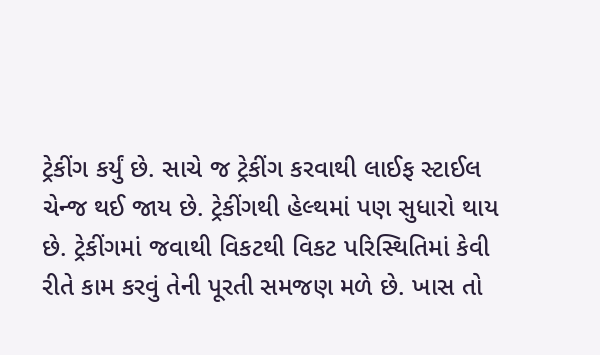ટ્રેકીંગ કર્યું છે. સાચે જ ટ્રેકીંગ કરવાથી લાઈફ સ્ટાઈલ ચેન્જ થઈ જાય છે. ટ્રેકીંગથી હેલ્થમાં પણ સુધારો થાય છે. ટ્રેકીંગમાં જવાથી વિકટથી વિકટ પરિસ્થિતિમાં કેવી રીતે કામ કરવું તેની પૂરતી સમજણ મળે છે. ખાસ તો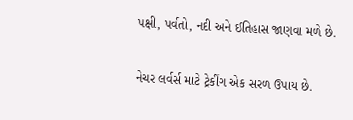પક્ષી, પર્વતો, નદી અને ઈતિહાસ જાણવા મળે છે.

નેચર લર્વર્સ માટે ટ્રેકીંગ એક સરળ ઉપાય છે.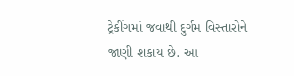ટ્રેકીંગમાં જવાથી દુર્ગમ વિસ્તારોને જાણી શકાય છે. આ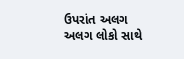ઉપરાંત અલગ અલગ લોકો સાથે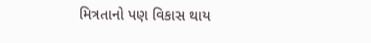મિત્રતાનો પણ વિકાસ થાય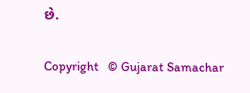છે.

Copyright   © Gujarat Samachar